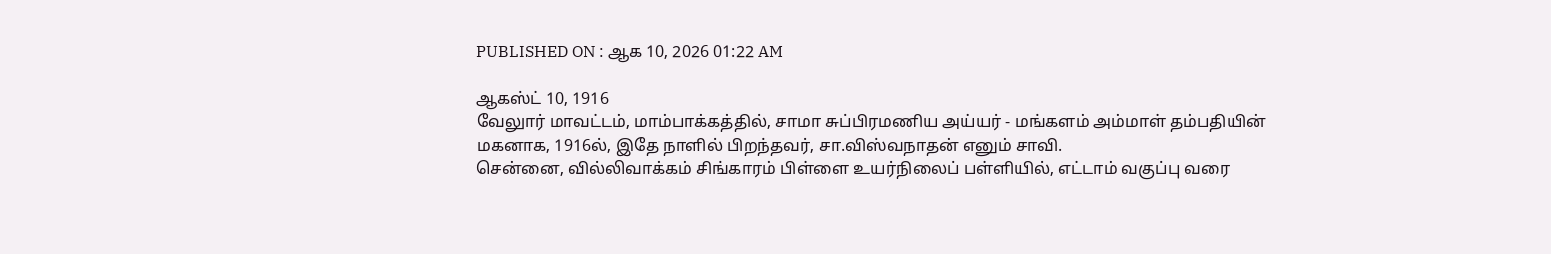PUBLISHED ON : ஆக 10, 2026 01:22 AM

ஆகஸ்ட் 10, 1916
வேலுார் மாவட்டம், மாம்பாக்கத்தில், சாமா சுப்பிரமணிய அய்யர் - மங்களம் அம்மாள் தம்பதியின் மகனாக, 1916ல், இதே நாளில் பிறந்தவர், சா.விஸ்வநாதன் எனும் சாவி.
சென்னை, வில்லிவாக்கம் சிங்காரம் பிள்ளை உயர்நிலைப் பள்ளியில், எட்டாம் வகுப்பு வரை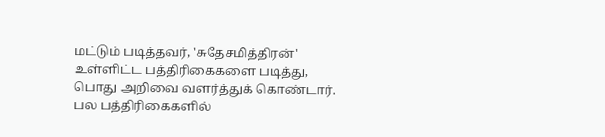மட்டும் படித்தவர், 'சுதேசமித்திரன்' உள்ளிட்ட பத்திரிகைகளை படித்து, பொது அறிவை வளர்த்துக் கொண்டார். பல பத்திரிகைகளில்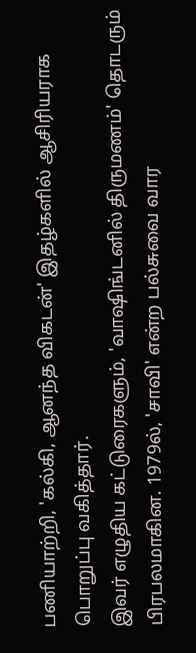பணியாற்றி, 'கல்கி, ஆனந்த விகடன்' இதழ்களில் ஆசிரியராக பொறுப்பு வகித்தார்.
இவர் எழுதிய கட்டுரைகளும், 'வாஷிங்டனில் திருமணம்' தொடரும் பிரபலமாகின. 1979ல், 'சாவி' என்ற பல்சுவை வார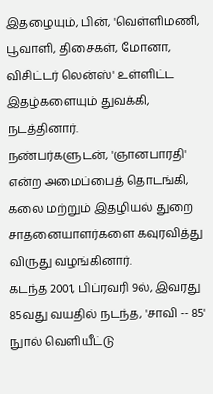இதழையும், பின், 'வெள்ளிமணி, பூவாளி, திசைகள், மோனா, விசிட்டர் லென்ஸ்' உள்ளிட்ட இதழ்களையும் துவக்கி, நடத்தினார்.
நண்பர்களுடன், 'ஞானபாரதி' என்ற அமைப்பைத் தொடங்கி, கலை மற்றும் இதழியல் துறை சாதனையாளர்களை கவுரவித்து விருது வழங்கினார்.
கடந்த 2001, பிப்ரவரி 9ல், இவரது 85வது வயதில் நடந்த, 'சாவி -- 85' நுால் வெளியீட்டு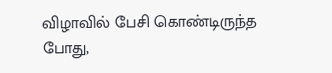விழாவில் பேசி கொண்டிருந்த போது,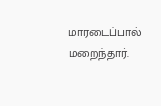மாரடைப்பால் மறைந்தார்.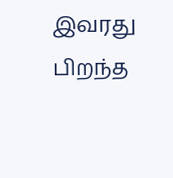இவரது பிறந்த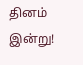தினம் இன்று!